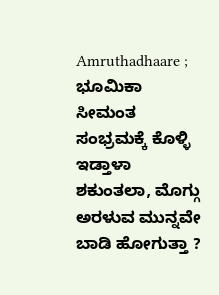Amruthadhaare ; ಭೂಮಿಕಾ ಸೀಮಂತ ಸಂಭ್ರಮಕ್ಕೆ ಕೊಳ್ಳಿ ಇಡ್ತಾಳಾ ಶಕುಂತಲಾ, ಮೊಗ್ಗು ಅರಳುವ ಮುನ್ನವೇ ಬಾಡಿ ಹೋಗುತ್ತಾ ?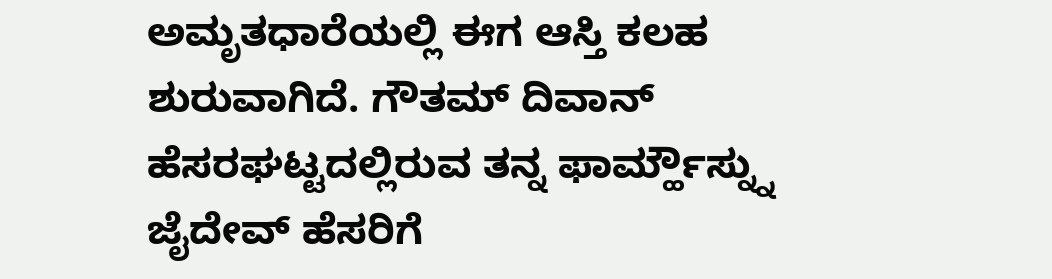ಅಮೃತಧಾರೆಯಲ್ಲಿ ಈಗ ಆಸ್ತಿ ಕಲಹ ಶುರುವಾಗಿದೆ. ಗೌತಮ್ ದಿವಾನ್ ಹೆಸರಘಟ್ಟದಲ್ಲಿರುವ ತನ್ನ ಫಾರ್ಮ್ಹೌಸ್ನ್ನು ಜೈದೇವ್ ಹೆಸರಿಗೆ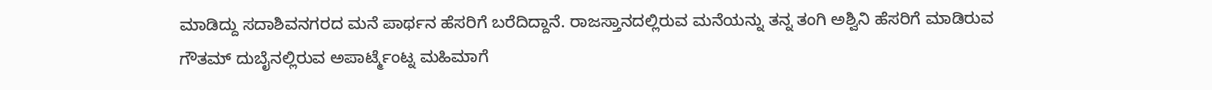ಮಾಡಿದ್ದು ಸದಾಶಿವನಗರದ ಮನೆ ಪಾರ್ಥನ ಹೆಸರಿಗೆ ಬರೆದಿದ್ದಾನೆ. ರಾಜಸ್ತಾನದಲ್ಲಿರುವ ಮನೆಯನ್ನು ತನ್ನ ತಂಗಿ ಅಶ್ವಿನಿ ಹೆಸರಿಗೆ ಮಾಡಿರುವ ಗೌತಮ್ ದುಬೈನಲ್ಲಿರುವ ಅಪಾರ್ಟ್ಮೆಂಟ್ನ ಮಹಿಮಾಗೆ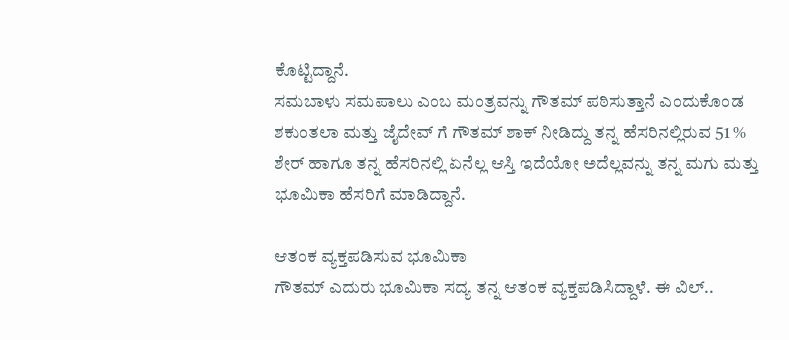ಕೊಟ್ಟಿದ್ದಾನೆ.
ಸಮಬಾಳು ಸಮಪಾಲು ಎಂಬ ಮಂತ್ರವನ್ನು ಗೌತಮ್ ಪಠಿಸುತ್ತಾನೆ ಎಂದುಕೊಂಡ ಶಕುಂತಲಾ ಮತ್ತು ಜೈದೇವ್ ಗೆ ಗೌತಮ್ ಶಾಕ್ ನೀಡಿದ್ದು ತನ್ನ ಹೆಸರಿನಲ್ಲಿರುವ 51 % ಶೇರ್ ಹಾಗೂ ತನ್ನ ಹೆಸರಿನಲ್ಲಿ ಏನೆಲ್ಲ ಆಸ್ತಿ ಇದೆಯೋ ಅದೆಲ್ಲವನ್ನು ತನ್ನ ಮಗು ಮತ್ತು ಭೂಮಿಕಾ ಹೆಸರಿಗೆ ಮಾಡಿದ್ದಾನೆ.

ಆತಂಕ ವ್ಯಕ್ತಪಡಿಸುವ ಭೂಮಿಕಾ
ಗೌತಮ್ ಎದುರು ಭೂಮಿಕಾ ಸದ್ಯ ತನ್ನ ಆತಂಕ ವ್ಯಕ್ತಪಡಿಸಿದ್ದಾಳೆ. ಈ ವಿಲ್..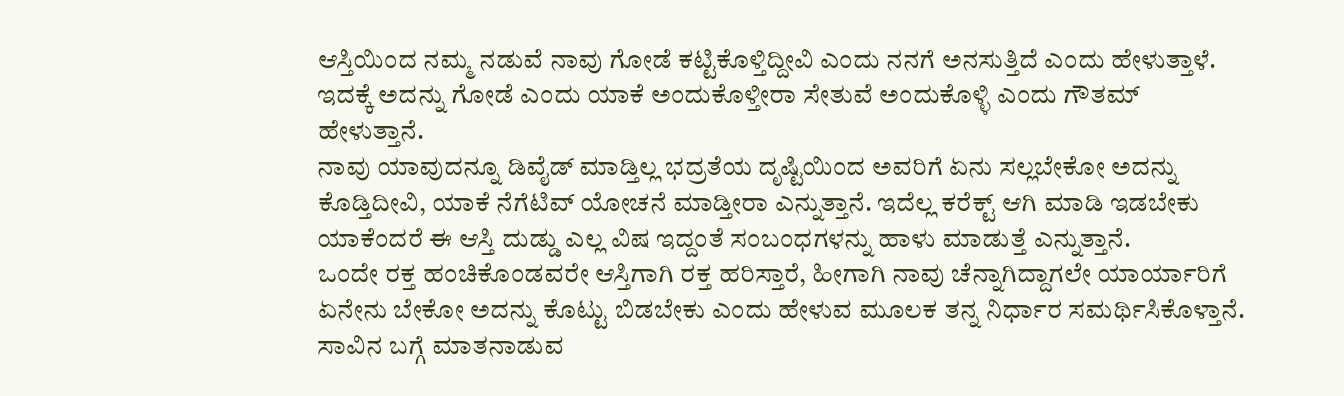ಆಸ್ತಿಯಿಂದ ನಮ್ಮ ನಡುವೆ ನಾವು ಗೋಡೆ ಕಟ್ಟಿಕೊಳ್ತಿದ್ದೀವಿ ಎಂದು ನನಗೆ ಅನಸುತ್ತಿದೆ ಎಂದು ಹೇಳುತ್ತಾಳೆ. ಇದಕ್ಕೆ ಅದನ್ನು ಗೋಡೆ ಎಂದು ಯಾಕೆ ಅಂದುಕೊಳ್ತೀರಾ ಸೇತುವೆ ಅಂದುಕೊಳ್ಳಿ ಎಂದು ಗೌತಮ್ ಹೇಳುತ್ತಾನೆ.
ನಾವು ಯಾವುದನ್ನೂ ಡಿವೈಡ್ ಮಾಡ್ತಿಲ್ಲ ಭದ್ರತೆಯ ದೃಷ್ಟಿಯಿಂದ ಅವರಿಗೆ ಏನು ಸಲ್ಲಬೇಕೋ ಅದನ್ನು ಕೊಡ್ತಿದೀವಿ, ಯಾಕೆ ನೆಗೆಟಿವ್ ಯೋಚನೆ ಮಾಡ್ತೀರಾ ಎನ್ನುತ್ತಾನೆ. ಇದೆಲ್ಲ ಕರೆಕ್ಟ್ ಆಗಿ ಮಾಡಿ ಇಡಬೇಕು ಯಾಕೆಂದರೆ ಈ ಆಸ್ತಿ ದುಡ್ಡು ಎಲ್ಲ ವಿಷ ಇದ್ದಂತೆ ಸಂಬಂಧಗಳನ್ನು ಹಾಳು ಮಾಡುತ್ತೆ ಎನ್ನುತ್ತಾನೆ.
ಒಂದೇ ರಕ್ತ ಹಂಚಿಕೊಂಡವರೇ ಆಸ್ತಿಗಾಗಿ ರಕ್ತ ಹರಿಸ್ತಾರೆ, ಹೀಗಾಗಿ ನಾವು ಚೆನ್ನಾಗಿದ್ದಾಗಲೇ ಯಾರ್ಯಾರಿಗೆ ಏನೇನು ಬೇಕೋ ಅದನ್ನು ಕೊಟ್ಟು ಬಿಡಬೇಕು ಎಂದು ಹೇಳುವ ಮೂಲಕ ತನ್ನ ನಿರ್ಧಾರ ಸಮರ್ಥಿಸಿಕೊಳ್ತಾನೆ.
ಸಾವಿನ ಬಗ್ಗೆ ಮಾತನಾಡುವ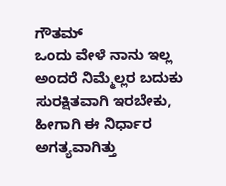ಗೌತಮ್
ಒಂದು ವೇಳೆ ನಾನು ಇಲ್ಲ ಅಂದರೆ ನಿಮ್ಮೆಲ್ಲರ ಬದುಕು ಸುರಕ್ಷಿತವಾಗಿ ಇರಬೇಕು, ಹೀಗಾಗಿ ಈ ನಿರ್ಧಾರ ಅಗತ್ಯವಾಗಿತ್ತು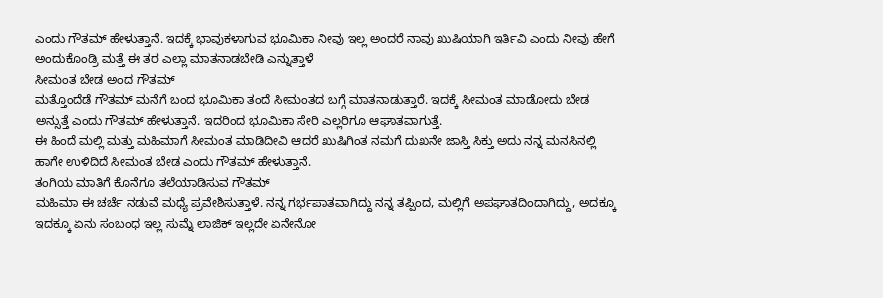ಎಂದು ಗೌತಮ್ ಹೇಳುತ್ತಾನೆ. ಇದಕ್ಕೆ ಭಾವುಕಳಾಗುವ ಭೂಮಿಕಾ ನೀವು ಇಲ್ಲ ಅಂದರೆ ನಾವು ಖುಷಿಯಾಗಿ ಇರ್ತಿವಿ ಎಂದು ನೀವು ಹೇಗೆ ಅಂದುಕೊಂಡ್ರಿ ಮತ್ತೆ ಈ ತರ ಎಲ್ಲಾ ಮಾತನಾಡಬೇಡಿ ಎನ್ನುತ್ತಾಳೆ
ಸೀಮಂತ ಬೇಡ ಅಂದ ಗೌತಮ್
ಮತ್ತೊಂದೆಡೆ ಗೌತಮ್ ಮನೆಗೆ ಬಂದ ಭೂಮಿಕಾ ತಂದೆ ಸೀಮಂತದ ಬಗ್ಗೆ ಮಾತನಾಡುತ್ತಾರೆ. ಇದಕ್ಕೆ ಸೀಮಂತ ಮಾಡೋದು ಬೇಡ ಅನ್ಸುತ್ತೆ ಎಂದು ಗೌತಮ್ ಹೇಳುತ್ತಾನೆ. ಇದರಿಂದ ಭೂಮಿಕಾ ಸೇರಿ ಎಲ್ಲರಿಗೂ ಆಘಾತವಾಗುತ್ತೆ.
ಈ ಹಿಂದೆ ಮಲ್ಲಿ ಮತ್ತು ಮಹಿಮಾಗೆ ಸೀಮಂತ ಮಾಡಿದೀವಿ ಆದರೆ ಖುಷಿಗಿಂತ ನಮಗೆ ದುಖನೇ ಜಾಸ್ತಿ ಸಿಕ್ತು ಅದು ನನ್ನ ಮನಸಿನಲ್ಲಿ ಹಾಗೇ ಉಳಿದಿದೆ ಸೀಮಂತ ಬೇಡ ಎಂದು ಗೌತಮ್ ಹೇಳುತ್ತಾನೆ.
ತಂಗಿಯ ಮಾತಿಗೆ ಕೊನೆಗೂ ತಲೆಯಾಡಿಸುವ ಗೌತಮ್
ಮಹಿಮಾ ಈ ಚರ್ಚೆ ನಡುವೆ ಮಧ್ಯೆ ಪ್ರವೇಶಿಸುತ್ತಾಳೆ. ನನ್ನ ಗರ್ಭಪಾತವಾಗಿದ್ದು ನನ್ನ ತಪ್ಪಿಂದ, ಮಲ್ಲಿಗೆ ಅಪಘಾತದಿಂದಾಗಿದ್ದು, ಅದಕ್ಕೂ ಇದಕ್ಕೂ ಏನು ಸಂಬಂಧ ಇಲ್ಲ ಸುಮ್ನೆ ಲಾಜಿಕ್ ಇಲ್ಲದೇ ಏನೇನೋ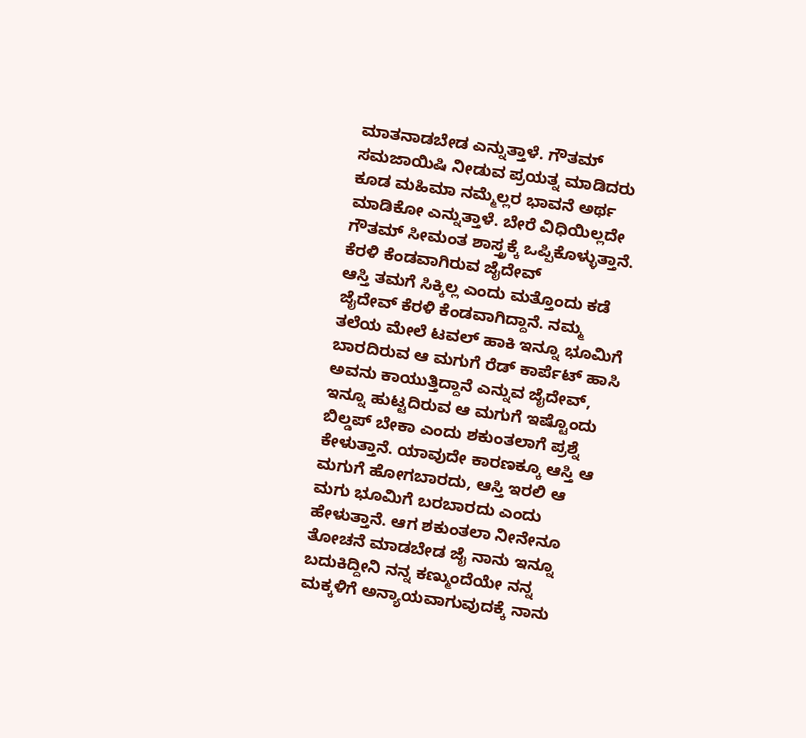ಮಾತನಾಡಬೇಡ ಎನ್ನುತ್ತಾಳೆ. ಗೌತಮ್ ಸಮಜಾಯಿಷಿ ನೀಡುವ ಪ್ರಯತ್ನ ಮಾಡಿದರು ಕೂಡ ಮಹಿಮಾ ನಮ್ಮೆಲ್ಲರ ಭಾವನೆ ಅರ್ಥ ಮಾಡಿಕೋ ಎನ್ನುತ್ತಾಳೆ. ಬೇರೆ ವಿಧಿಯಿಲ್ಲದೇ ಗೌತಮ್ ಸೀಮಂತ ಶಾಸ್ತ್ರಕ್ಕೆ ಒಪ್ಪಿಕೊಳ್ಳುತ್ತಾನೆ.
ಕೆರಳಿ ಕೆಂಡವಾಗಿರುವ ಜೈದೇವ್
ಆಸ್ತಿ ತಮಗೆ ಸಿಕ್ಕಿಲ್ಲ ಎಂದು ಮತ್ತೊಂದು ಕಡೆ ಜೈದೇವ್ ಕೆರಳಿ ಕೆಂಡವಾಗಿದ್ದಾನೆ. ನಮ್ಮ ತಲೆಯ ಮೇಲೆ ಟವಲ್ ಹಾಕಿ ಇನ್ನೂ ಭೂಮಿಗೆ ಬಾರದಿರುವ ಆ ಮಗುಗೆ ರೆಡ್ ಕಾರ್ಪೆಟ್ ಹಾಸಿ ಅವನು ಕಾಯುತ್ತಿದ್ದಾನೆ ಎನ್ನುವ ಜೈದೇವ್, ಇನ್ನೂ ಹುಟ್ಟದಿರುವ ಆ ಮಗುಗೆ ಇಷ್ಟೊಂದು ಬಿಲ್ಡಪ್ ಬೇಕಾ ಎಂದು ಶಕುಂತಲಾಗೆ ಪ್ರಶ್ನೆ ಕೇಳುತ್ತಾನೆ. ಯಾವುದೇ ಕಾರಣಕ್ಕೂ ಆಸ್ತಿ ಆ ಮಗುಗೆ ಹೋಗಬಾರದು, ಆಸ್ತಿ ಇರಲಿ ಆ ಮಗು ಭೂಮಿಗೆ ಬರಬಾರದು ಎಂದು ಹೇಳುತ್ತಾನೆ. ಆಗ ಶಕುಂತಲಾ ನೀನೇನೂ ತೋಚನೆ ಮಾಡಬೇಡ ಜೈ ನಾನು ಇನ್ನೂ ಬದುಕಿದ್ದೀನಿ ನನ್ನ ಕಣ್ಮುಂದೆಯೇ ನನ್ನ ಮಕ್ಕಳಿಗೆ ಅನ್ಯಾಯವಾಗುವುದಕ್ಕೆ ನಾನು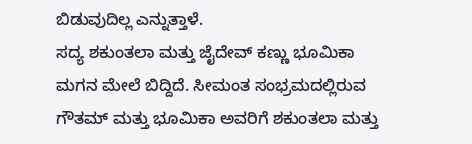ಬಿಡುವುದಿಲ್ಲ ಎನ್ನುತ್ತಾಳೆ.
ಸದ್ಯ ಶಕುಂತಲಾ ಮತ್ತು ಜೈದೇವ್ ಕಣ್ಣು ಭೂಮಿಕಾ ಮಗನ ಮೇಲೆ ಬಿದ್ದಿದೆ. ಸೀಮಂತ ಸಂಭ್ರಮದಲ್ಲಿರುವ ಗೌತಮ್ ಮತ್ತು ಭೂಮಿಕಾ ಅವರಿಗೆ ಶಕುಂತಲಾ ಮತ್ತು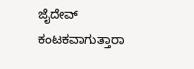ಜೈದೇವ್ ಕಂಟಕವಾಗುತ್ತಾರಾ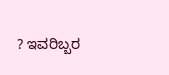? ಇವರಿಬ್ಬರ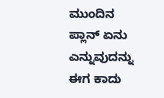ಮುಂದಿನ ಪ್ಲಾನ್ ಏನು ಎನ್ನುವುದನ್ನು ಈಗ ಕಾದು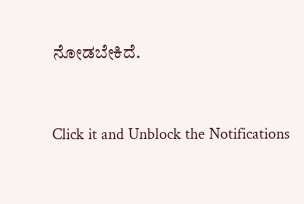ನೋಡಬೇಕಿದೆ.


Click it and Unblock the Notifications